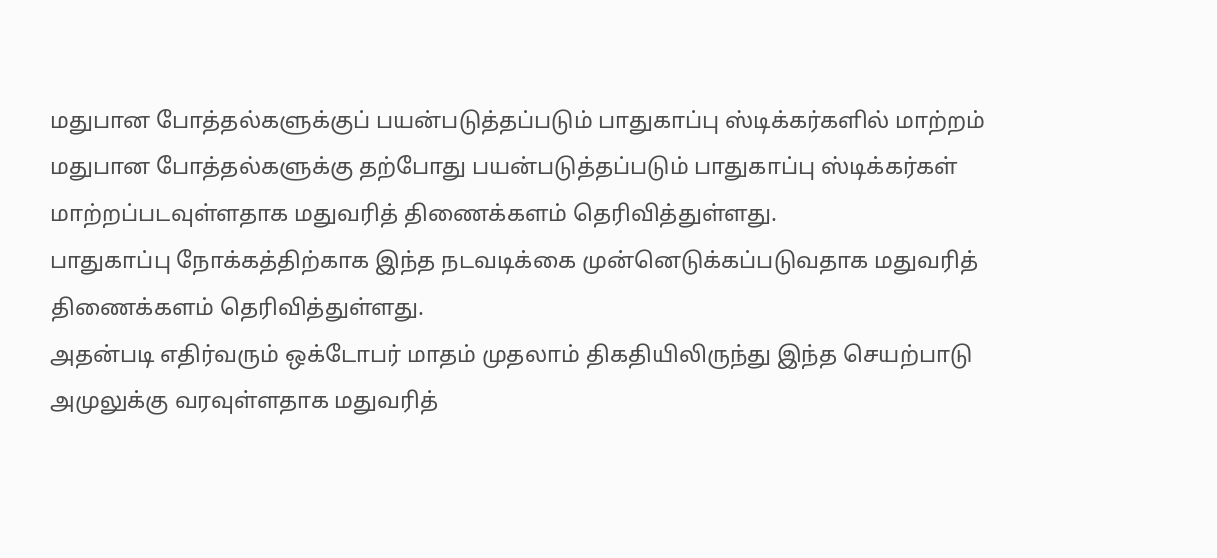மதுபான போத்தல்களுக்குப் பயன்படுத்தப்படும் பாதுகாப்பு ஸ்டிக்கர்களில் மாற்றம்
மதுபான போத்தல்களுக்கு தற்போது பயன்படுத்தப்படும் பாதுகாப்பு ஸ்டிக்கர்கள் மாற்றப்படவுள்ளதாக மதுவரித் திணைக்களம் தெரிவித்துள்ளது.
பாதுகாப்பு நோக்கத்திற்காக இந்த நடவடிக்கை முன்னெடுக்கப்படுவதாக மதுவரித் திணைக்களம் தெரிவித்துள்ளது.
அதன்படி எதிர்வரும் ஒக்டோபர் மாதம் முதலாம் திகதியிலிருந்து இந்த செயற்பாடு அமுலுக்கு வரவுள்ளதாக மதுவரித்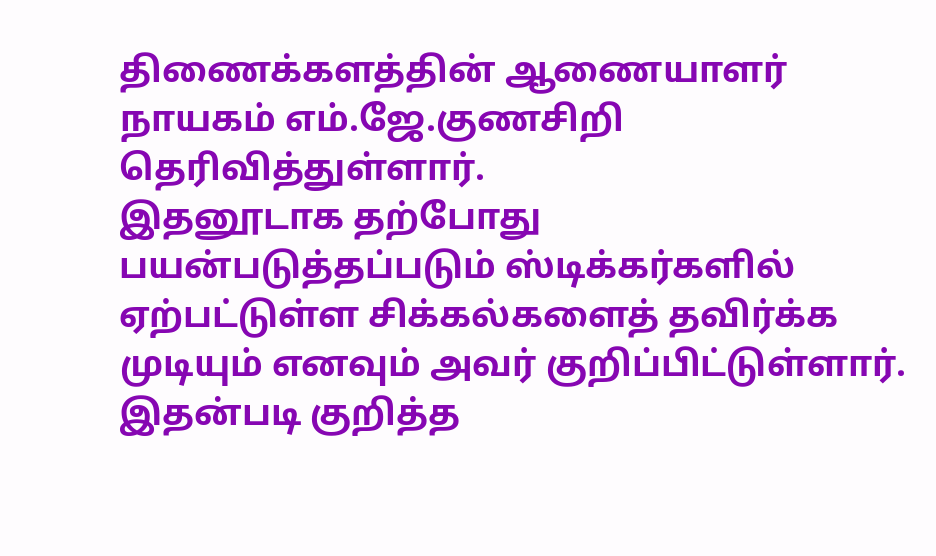திணைக்களத்தின் ஆணையாளர் நாயகம் எம்.ஜே.குணசிறி தெரிவித்துள்ளார்.
இதனூடாக தற்போது பயன்படுத்தப்படும் ஸ்டிக்கர்களில் ஏற்பட்டுள்ள சிக்கல்களைத் தவிர்க்க முடியும் எனவும் அவர் குறிப்பிட்டுள்ளார்.
இதன்படி குறித்த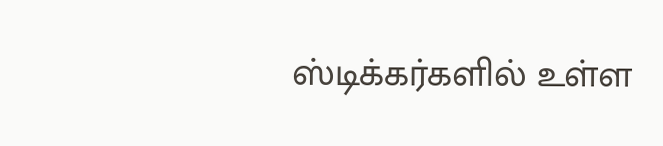ஸ்டிக்கர்களில் உள்ள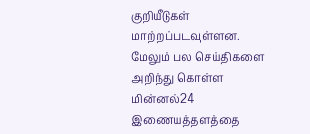குறியீடுகள் மாற்றப்படவுள்ளன.
மேலும் பல செய்திகளை அறிந்து கொள்ள மின்னல்24 இணையத்தளத்தை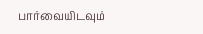பார்வையிடவும்